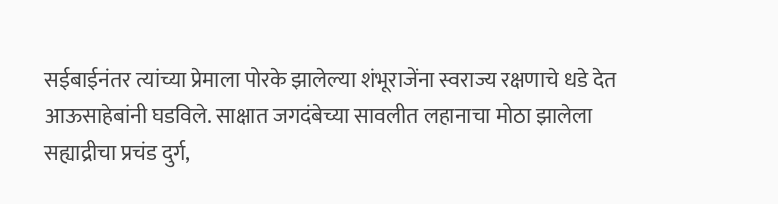सईबाईनंतर त्यांच्या प्रेमाला पोरके झालेल्या शंभूराजेंना स्वराज्य रक्षणाचे धडे देत आऊसाहेबांनी घडविले. साक्षात जगदंबेच्या सावलीत लहानाचा मोठा झालेला सह्याद्रीचा प्रचंड दुर्ग,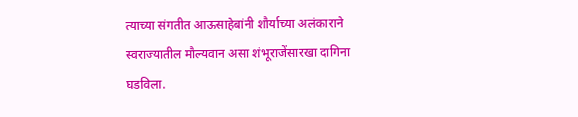त्याच्या संगतीत आऊसाहेबांनी शौर्याच्या अलंकाराने स्वराज्यातील मौल्यवान असा शंभूराजेंसारखा दागिना घडविला.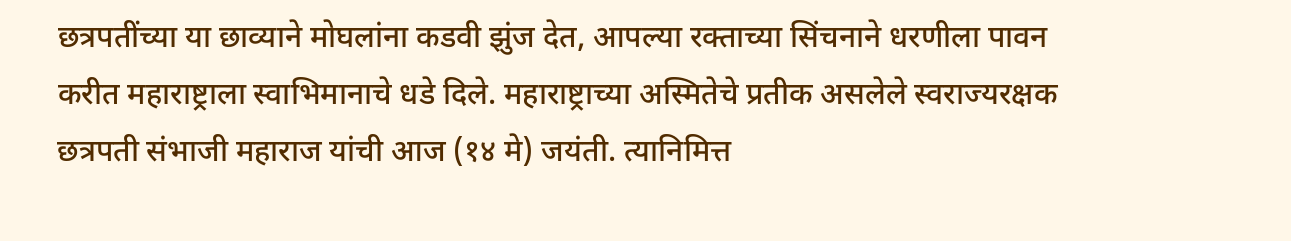छत्रपतींच्या या छाव्याने मोघलांना कडवी झुंज देत, आपल्या रक्ताच्या सिंचनाने धरणीला पावन करीत महाराष्ट्राला स्वाभिमानाचे धडे दिले. महाराष्ट्राच्या अस्मितेचे प्रतीक असलेले स्वराज्यरक्षक छत्रपती संभाजी महाराज यांची आज (१४ मे) जयंती. त्यानिमित्त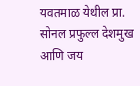यवतमाळ येथील प्रा. सोनल प्रफुल्ल देशमुख आणि जय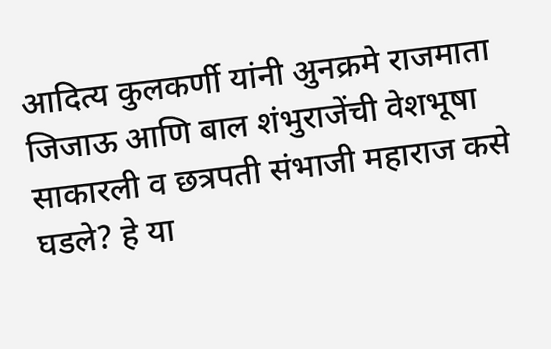आदित्य कुलकर्णी यांनी अुनक्रमे राजमाता जिजाऊ आणि बाल शंभुराजेंची वेशभूषा साकारली व छत्रपती संभाजी महाराज कसे घडले? हे या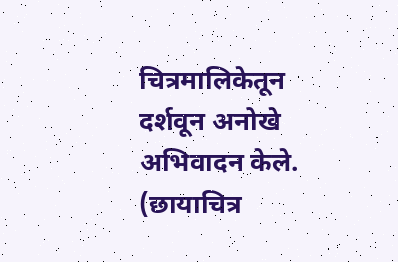चित्रमालिकेतून दर्शवून अनोखे अभिवादन केले.
(छायाचित्र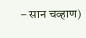– सान चव्हाण)